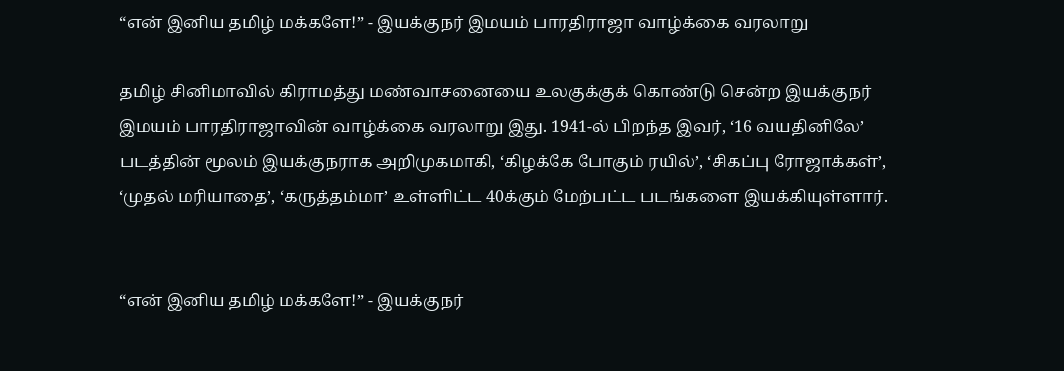“என் இனிய தமிழ் மக்களே!” - இயக்குநர் இமயம் பாரதிராஜா வாழ்க்கை வரலாறு

தமிழ் சினிமாவில் கிராமத்து மண்வாசனையை உலகுக்குக் கொண்டு சென்ற இயக்குநர் இமயம் பாரதிராஜாவின் வாழ்க்கை வரலாறு இது. 1941-ல் பிறந்த இவர், ‘16 வயதினிலே’ படத்தின் மூலம் இயக்குநராக அறிமுகமாகி, ‘கிழக்கே போகும் ரயில்’, ‘சிகப்பு ரோஜாக்கள்’, ‘முதல் மரியாதை’, ‘கருத்தம்மா’ உள்ளிட்ட 40க்கும் மேற்பட்ட படங்களை இயக்கியுள்ளார்.


“என் இனிய தமிழ் மக்களே!” - இயக்குநர்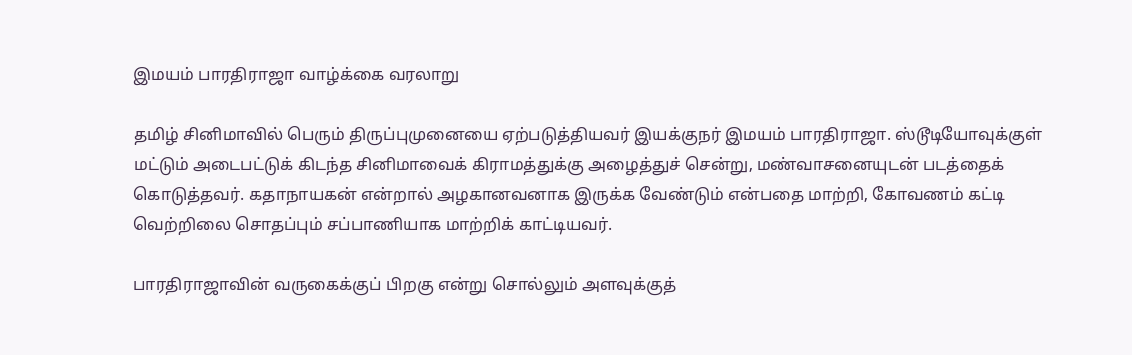இமயம் பாரதிராஜா வாழ்க்கை வரலாறு

தமிழ் சினிமாவில் பெரும் திருப்புமுனையை ஏற்படுத்தியவர் இயக்குநர் இமயம் பாரதிராஜா. ஸ்டூடியோவுக்குள் மட்டும் அடைபட்டுக் கிடந்த சினிமாவைக் கிராமத்துக்கு அழைத்துச் சென்று, மண்வாசனையுடன் படத்தைக் கொடுத்தவர். கதாநாயகன் என்றால் அழகானவனாக இருக்க வேண்டும் என்பதை மாற்றி, கோவணம் கட்டி வெற்றிலை சொதப்பும் சப்பாணியாக மாற்றிக் காட்டியவர்.

பாரதிராஜாவின் வருகைக்குப் பிறகு என்று சொல்லும் அளவுக்குத்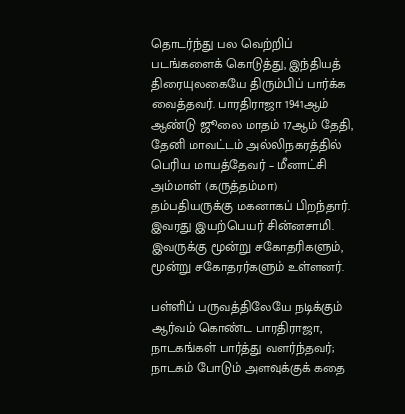தொடர்ந்து பல வெற்றிப் படங்களைக் கொடுத்து, இந்தியத் திரையுலகையே திரும்பிப் பார்க்க வைத்தவர். பாரதிராஜா 1941ஆம் ஆண்டு ஜூலை மாதம் 17ஆம் தேதி, தேனி மாவட்டம் அல்லிநகரத்தில் பெரிய மாயத்தேவர் – மீனாட்சி அம்மாள் (கருத்தம்மா) தம்பதியருக்கு மகனாகப் பிறந்தார். இவரது இயற்பெயர் சின்னசாமி. இவருக்கு மூன்று சகோதரிகளும், மூன்று சகோதரர்களும் உள்ளனர்.

பள்ளிப் பருவத்திலேயே நடிக்கும் ஆர்வம் கொண்ட பாரதிராஜா, நாடகங்கள் பார்த்து வளர்ந்தவர்; நாடகம் போடும் அளவுக்குக் கதை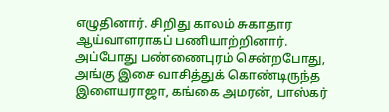எழுதினார். சிறிது காலம் சுகாதார ஆய்வாளராகப் பணியாற்றினார். அப்போது பண்ணைபுரம் சென்றபோது, அங்கு இசை வாசித்துக் கொண்டிருந்த இளையராஜா, கங்கை அமரன், பாஸ்கர்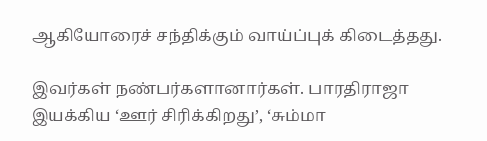ஆகியோரைச் சந்திக்கும் வாய்ப்புக் கிடைத்தது.

இவர்கள் நண்பர்களானார்கள். பாரதிராஜா இயக்கிய ‘ஊர் சிரிக்கிறது’, ‘சும்மா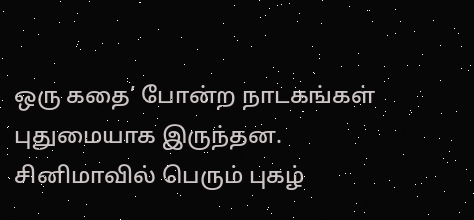ஒரு கதை’ போன்ற நாடகங்கள் புதுமையாக இருந்தன. சினிமாவில் பெரும் புகழ்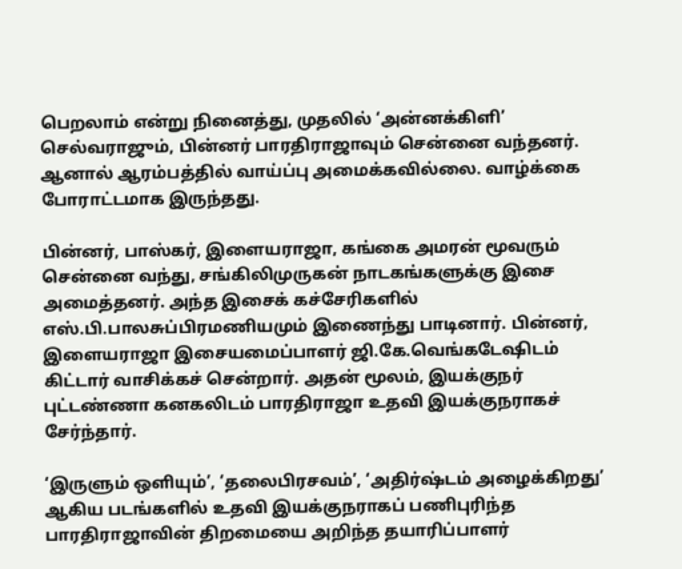பெறலாம் என்று நினைத்து, முதலில் ‘அன்னக்கிளி’ செல்வராஜும், பின்னர் பாரதிராஜாவும் சென்னை வந்தனர். ஆனால் ஆரம்பத்தில் வாய்ப்பு அமைக்கவில்லை. வாழ்க்கை போராட்டமாக இருந்தது.

பின்னர், பாஸ்கர், இளையராஜா, கங்கை அமரன் மூவரும் சென்னை வந்து, சங்கிலிமுருகன் நாடகங்களுக்கு இசை அமைத்தனர். அந்த இசைக் கச்சேரிகளில் எஸ்.பி.பாலசுப்பிரமணியமும் இணைந்து பாடினார். பின்னர், இளையராஜா இசையமைப்பாளர் ஜி.கே.வெங்கடேஷிடம் கிட்டார் வாசிக்கச் சென்றார். அதன் மூலம், இயக்குநர் புட்டண்ணா கனகலிடம் பாரதிராஜா உதவி இயக்குநராகச் சேர்ந்தார்.

‘இருளும் ஒளியும்’, ‘தலைபிரசவம்’, ‘அதிர்ஷ்டம் அழைக்கிறது’ ஆகிய படங்களில் உதவி இயக்குநராகப் பணிபுரிந்த பாரதிராஜாவின் திறமையை அறிந்த தயாரிப்பாளர்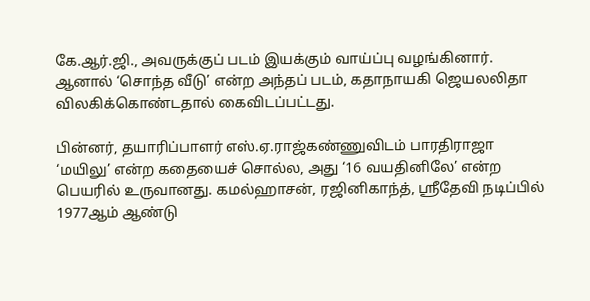கே.ஆர்.ஜி., அவருக்குப் படம் இயக்கும் வாய்ப்பு வழங்கினார். ஆனால் ‘சொந்த வீடு’ என்ற அந்தப் படம், கதாநாயகி ஜெயலலிதா விலகிக்கொண்டதால் கைவிடப்பட்டது.

பின்னர், தயாரிப்பாளர் எஸ்.ஏ.ராஜ்கண்ணுவிடம் பாரதிராஜா ‘மயிலு’ என்ற கதையைச் சொல்ல, அது ‘16 வயதினிலே’ என்ற பெயரில் உருவானது. கமல்ஹாசன், ரஜினிகாந்த், ஸ்ரீதேவி நடிப்பில் 1977ஆம் ஆண்டு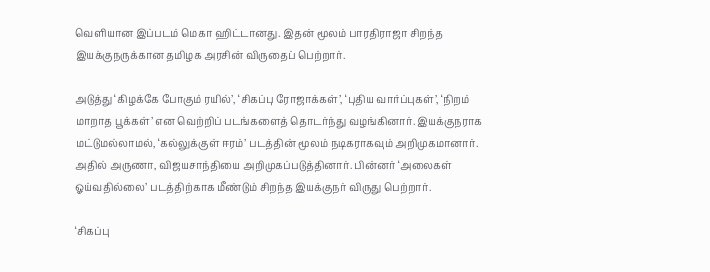வெளியான இப்படம் மெகா ஹிட்டானது. இதன் மூலம் பாரதிராஜா சிறந்த இயக்குநருக்கான தமிழக அரசின் விருதைப் பெற்றார்.

அடுத்து ‘கிழக்கே போகும் ரயில்’, ‘சிகப்பு ரோஜாக்கள்’, ‘புதிய வார்ப்புகள்’, ‘நிறம் மாறாத பூக்கள்’ என வெற்றிப் படங்களைத் தொடர்ந்து வழங்கினார். இயக்குநராக மட்டுமல்லாமல், ‘கல்லுக்குள் ஈரம்’ படத்தின் மூலம் நடிகராகவும் அறிமுகமானார். அதில் அருணா, விஜயசாந்தியை அறிமுகப்படுத்தினார். பின்னர் ‘அலைகள் ஓய்வதில்லை’ படத்திற்காக மீண்டும் சிறந்த இயக்குநர் விருது பெற்றார்.

‘சிகப்பு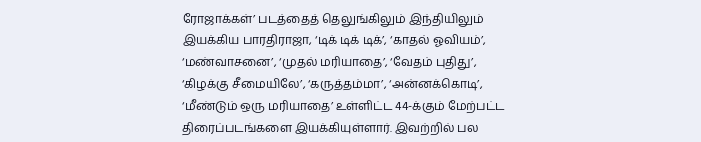ரோஜாக்கள்’ படத்தைத் தெலுங்கிலும் இந்தியிலும் இயக்கிய பாரதிராஜா, ‘டிக் டிக் டிக்’, ‘காதல் ஓவியம்’, ‘மண்வாசனை’, ‘முதல் மரியாதை’, ‘வேதம் புதிது’, ‘கிழக்கு சீமையிலே’, ‘கருத்தம்மா’, ‘அன்னக்கொடி’, ‘மீண்டும் ஒரு மரியாதை’ உள்ளிட்ட 44-க்கும் மேற்பட்ட திரைப்படங்களை இயக்கியுள்ளார். இவற்றில் பல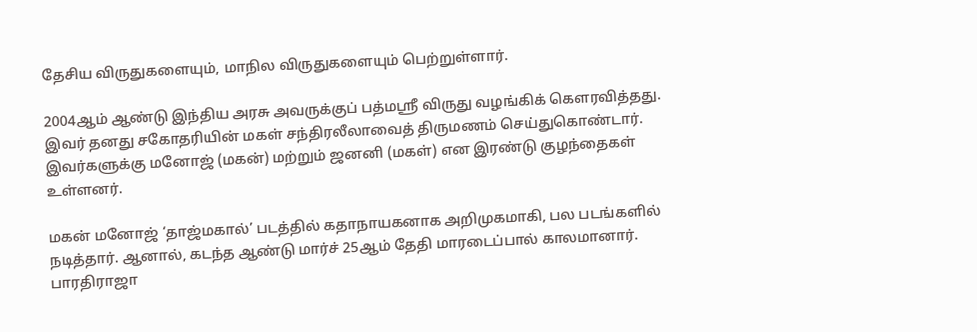தேசிய விருதுகளையும், மாநில விருதுகளையும் பெற்றுள்ளார்.

2004ஆம் ஆண்டு இந்திய அரசு அவருக்குப் பத்மஸ்ரீ விருது வழங்கிக் கௌரவித்தது. இவர் தனது சகோதரியின் மகள் சந்திரலீலாவைத் திருமணம் செய்துகொண்டார். இவர்களுக்கு மனோஜ் (மகன்) மற்றும் ஜனனி (மகள்) என இரண்டு குழந்தைகள் உள்ளனர்.

மகன் மனோஜ் ‘தாஜ்மகால்’ படத்தில் கதாநாயகனாக அறிமுகமாகி, பல படங்களில் நடித்தார். ஆனால், கடந்த ஆண்டு மார்ச் 25ஆம் தேதி மாரடைப்பால் காலமானார். பாரதிராஜா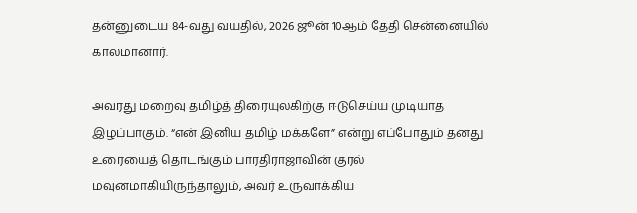தன்னுடைய 84-வது வயதில், 2026 ஜூன் 10ஆம் தேதி சென்னையில் காலமானார்.

அவரது மறைவு தமிழ்த் திரையுலகிற்கு ஈடுசெய்ய முடியாத இழப்பாகும். “என் இனிய தமிழ் மக்களே” என்று எப்போதும் தனது உரையைத் தொடங்கும் பாரதிராஜாவின் குரல் மவுனமாகியிருந்தாலும், அவர் உருவாக்கிய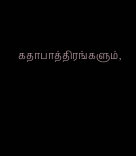கதாபாத்திரங்களும்,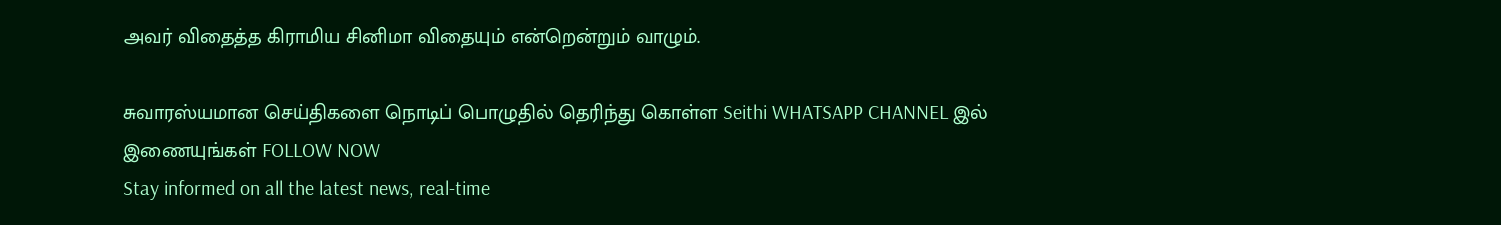அவர் விதைத்த கிராமிய சினிமா விதையும் என்றென்றும் வாழும்.

சுவாரஸ்யமான செய்திகளை நொடிப் பொழுதில் தெரிந்து கொள்ள Seithi WHATSAPP CHANNEL இல் இணையுங்கள் FOLLOW NOW
Stay informed on all the latest news, real-time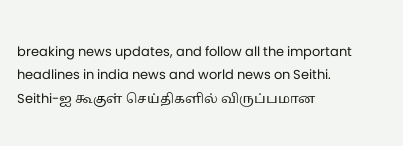breaking news updates, and follow all the important headlines in india news and world news on Seithi.
Seithi-ஐ கூகுள் செய்திகளில் விருப்பமான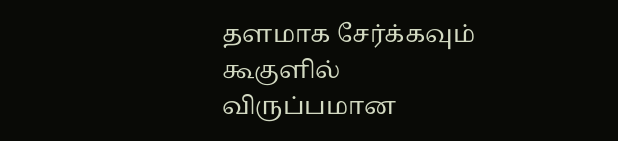தளமாக சேர்க்கவும்
கூகுளில் விருப்பமான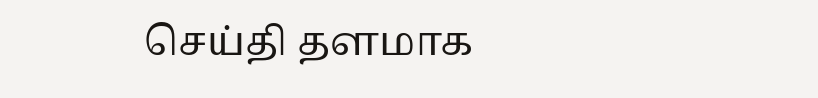செய்தி தளமாக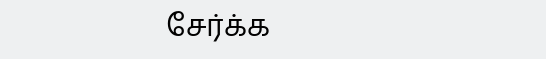சேர்க்க